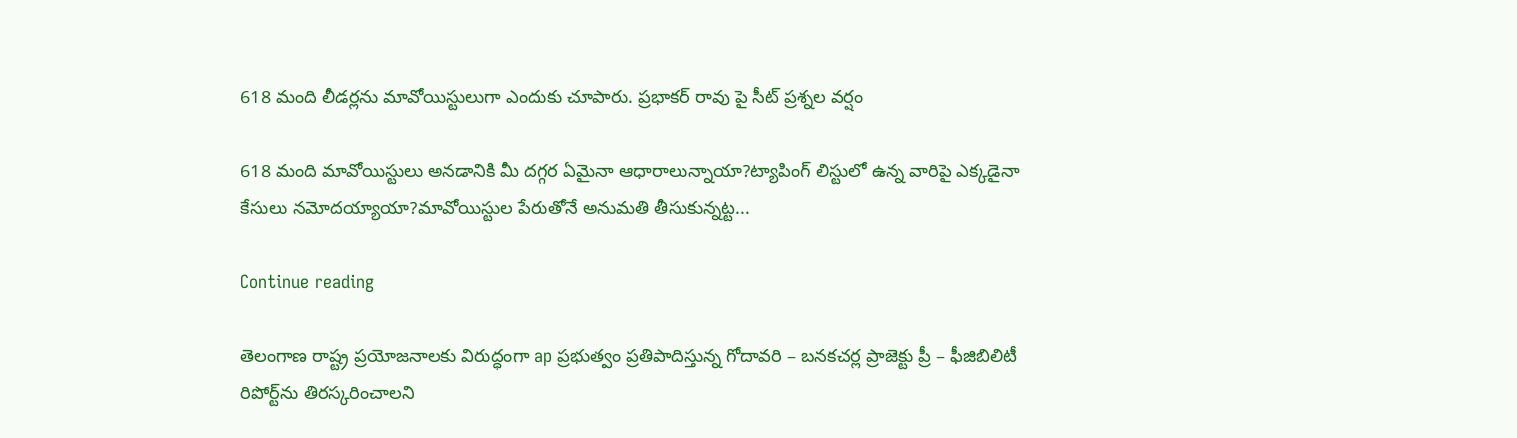618 మంది లీడర్లను మావోయిస్టులుగా ఎందుకు చూపారు. ప్రభాకర్ రావు పై సీట్ ప్రశ్నల వర్షం

618 మంది మావోయిస్టులు అనడానికి మీ దగ్గర ఏమైనా ఆధారాలున్నాయా?ట్యాపింగ్ లిస్టులో ఉన్న వారిపై ఎక్కడైనా కేసులు నమోదయ్యాయా?మావోయిస్టుల పేరుతోనే అనుమతి తీసుకున్నట్ట...

Continue reading

తెలంగాణ రాష్ట్ర ప్ర‌యోజ‌నాల‌కు విరుద్ధంగా ap ప్ర‌భుత్వం ప్ర‌తిపాదిస్తున్న గోదావరి – బ‌న‌క‌చ‌ర్ల ప్రాజెక్టు ప్రీ – ఫీజిబిలిటీ రిపోర్ట్‌ను తిర‌స్క‌రించాల‌ని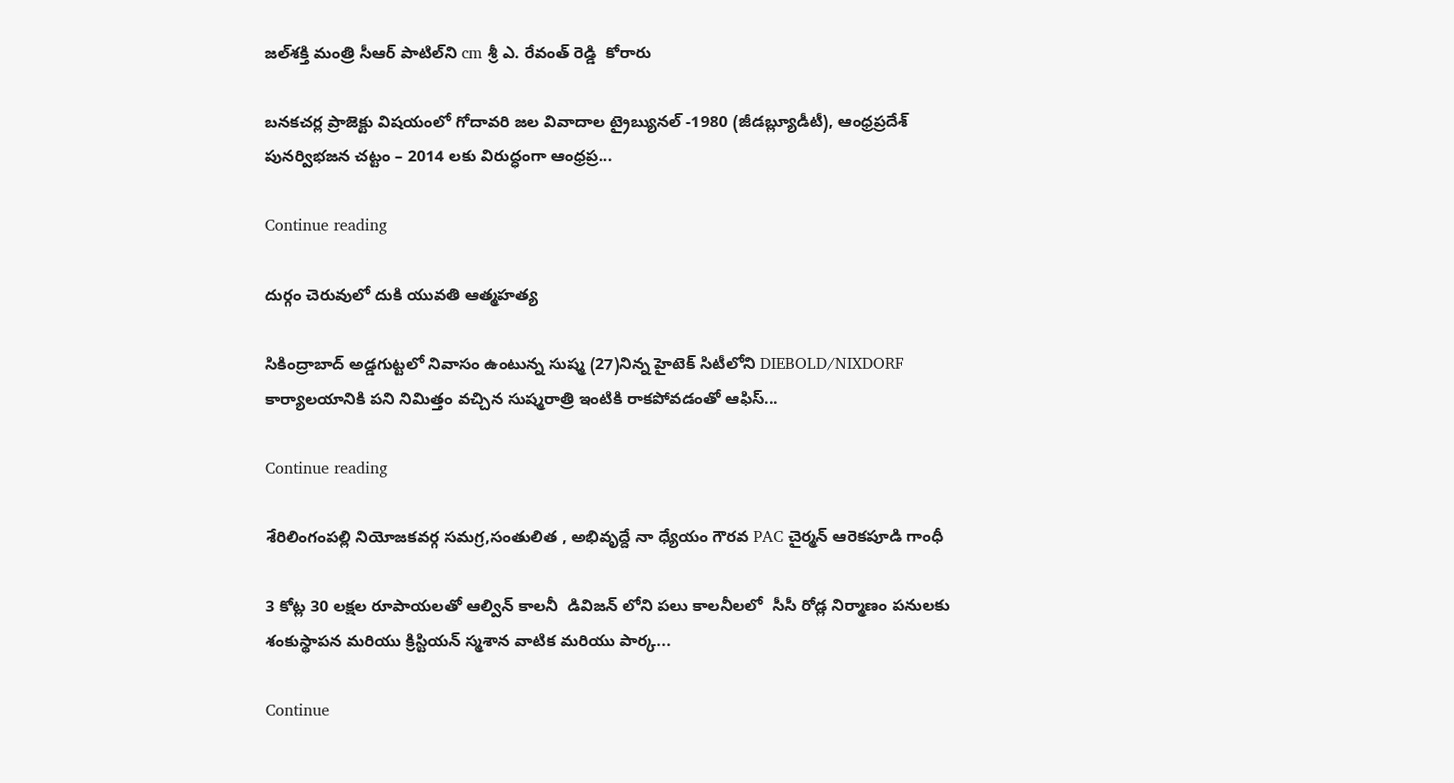జ‌ల్‌శ‌క్తి మంత్రి సీఆర్ పాటిల్‌ని cm శ్రీ ఎ. రేవంత్ రెడ్డి  కోరారు

బ‌న‌క‌చ‌ర్ల ప్రాజెక్టు విష‌యంలో గోదావ‌రి జ‌ల వివాదాల ట్రైబ్యున‌ల్ -1980 (జీడ‌బ్ల్యూడీటీ), ఆంధ్ర‌ప్ర‌దేశ్ పున‌ర్విభ‌జ‌న చ‌ట్టం – 2014 ల‌కు విరుద్ధంగా ఆంధ్ర‌ప్ర...

Continue reading

దుర్గం చెరువులో దుకి యువతి ఆత్మహత్య

సికింద్రాబాద్ అడ్డగుట్టలో నివాసం ఉంటున్న సుష్మ (27)నిన్న హైటెక్ సిటీలోని DIEBOLD/NIXDORF కార్యాలయానికి పని నిమిత్తం వచ్చిన సుష్మరాత్రి ఇంటికి రాకపోవడంతో ఆఫిస్...

Continue reading

శేరిలింగంపల్లి నియోజకవర్గ సమగ్ర,సంతులిత , అభివృద్దే నా ధ్యేయం గౌరవ PAC చైర్మన్ ఆరెకపూడి గాంధీ

3 కోట్ల 30 లక్షల రూపాయలతో ఆల్విన్ కాలనీ  డివిజన్ లోని పలు కాలనీలలో  సీసీ రోడ్ల నిర్మాణం పనులకు శంకుస్థాపన మరియు క్రిస్టియన్ స్మశాన వాటిక మరియు పార్క...

Continue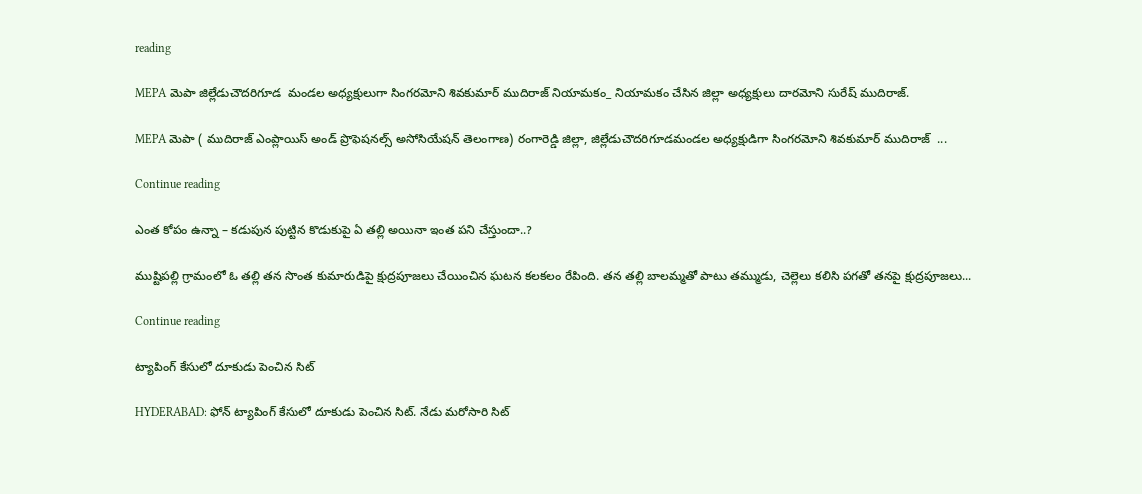reading

MEPA మెపా జిల్లేడుచౌదరిగూడ  మండల అధ్యక్షులుగా సింగరమోని శివకుమార్ ముదిరాజ్ నియామకం_ నియామకం చేసిన జిల్లా అధ్యక్షులు దారమోని సురేష్ ముదిరాజ్.

MEPA మెపా ( ముదిరాజ్ ఎంప్లాయిస్ అండ్ ప్రొఫెషనల్స్ అసోసియేషన్ తెలంగాణ) రంగారెడ్డి జిల్లా, జిల్లేడుచౌదరిగూడమండల అధ్యక్షుడిగా సింగరమోని శివకుమార్ ముదిరాజ్  ...

Continue reading

ఎంత కోపం ఉన్నా – కడుపున పుట్టిన కొడుకుపై ఏ తల్లి అయినా ఇంత పని చేస్తుందా..?

ముష్టిపల్లి గ్రామంలో ఓ తల్లి తన సొంత కుమారుడిపై క్షుద్రపూజలు చేయించిన ఘటన కలకలం రేపింది. తన తల్లి బాలమ్మతో పాటు తమ్ముడు, చెల్లెలు కలిసి పగతో తనపై క్షుద్రపూజలు...

Continue reading

ట్యాపింగ్‌ కేసులో దూకుడు పెంచిన సిట్‌

HYDERABAD: ఫోన్‌ ట్యాపింగ్‌ కేసులో దూకుడు పెంచిన సిట్‌. నేడు మరోసారి సిట్‌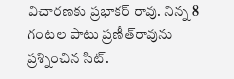విచారణకు ప్రభాకర్‌ రావు. నిన్న 8 గంటల పాటు ప్రణీత్‌రావును ప్రశ్నించిన సిట్‌.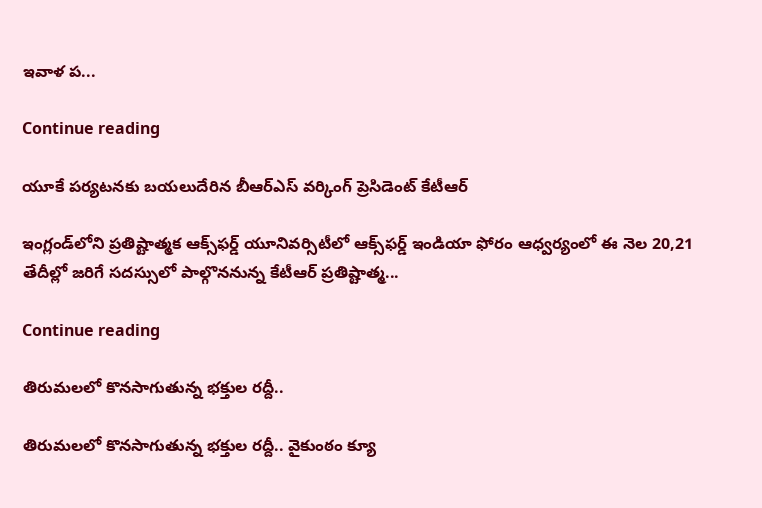ఇవాళ ప...

Continue reading

యూకే పర్యటనకు బయలుదేరిన బీఆర్ఎస్ వర్కింగ్ ప్రెసిడెంట్ కేటీఆర్

ఇంగ్లండ్‌లోని ప్రతిష్టాత్మక ఆక్స్‌ఫర్డ్ యూనివర్సిటీలో ఆక్స్‌ఫర్డ్ ఇండియా ఫోరం ఆధ్వర్యంలో ఈ నెల 20,21 తేదీల్లో జరిగే సదస్సులో పాల్గొననున్న కేటీఆర్ ప్రతిష్టాత్మ...

Continue reading

తిరుమలలో కొనసాగుతున్న భక్తుల రద్దీ..

తిరుమలలో కొనసాగుతున్న భక్తుల రద్దీ.. వైకుంఠం క్యూ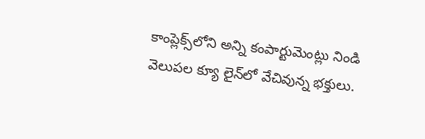కాంప్లెక్స్‌లోని అన్ని కంపార్టుమెంట్లు నిండి వెలుపల క్యూ లైన్‌లో వేచివున్న భక్తులు.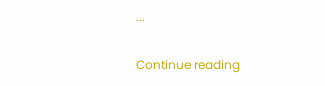...

Continue reading